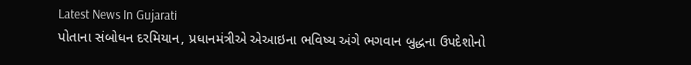Latest News In Gujarati
પોતાના સંબોધન દરમિયાન, પ્રધાનમંત્રીએ એઆઇના ભવિષ્ય અંગે ભગવાન બુદ્ધના ઉપદેશોનો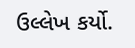ઉલ્લેખ કર્યો.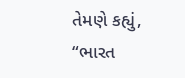તેમણે કહ્યું, “ભારત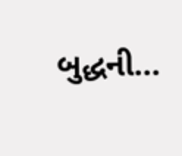બુદ્ધની…